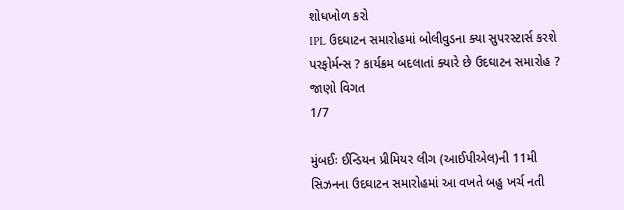શોધખોળ કરો
IPL ઉદઘાટન સમારોહમાં બોલીવુડના ક્યા સુપરસ્ટાર્સ કરશે પરફોર્મન્સ ? કાર્યક્રમ બદલાતાં ક્યારે છે ઉદઘાટન સમારોહ ? જાણો વિગત
1/7

મુંબઈઃ ઈન્ડિયન પ્રીમિયર લીગ (આઈપીએલ)ની 11મી સિઝનના ઉદઘાટન સમારોહમાં આ વખતે બહુ ખર્ચ નતી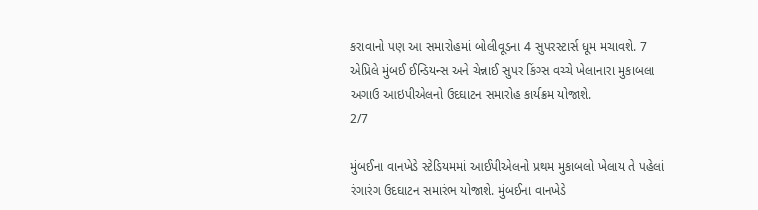કરાવાનો પણ આ સમારોહમાં બોલીવૂડના 4 સુપરસ્ટાર્સ ધૂમ મચાવશે. 7 એપ્રિલે મુંબઈ ઈન્ડિયન્સ અને ચેન્નાઈ સુપર કિંગ્સ વચ્ચે ખેલાનારા મુકાબલા અગાઉ આઇપીએલનો ઉદઘાટન સમારોહ કાર્યક્રમ યોજાશે.
2/7

મુંબઈના વાનખેડે સ્ટેડિયમમાં આઈપીએલનો પ્રથમ મુકાબલો ખેલાય તે પહેલાં રંગારંગ ઉદઘાટન સમારંભ યોજાશે. મુંબઈના વાનખેડે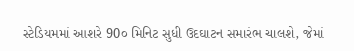સ્ટેડિયમમાં આશરે 90૦ મિનિટ સુધી ઉદઘાટન સમારંભ ચાલશે, જેમાં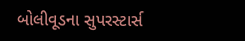બોલીવૂડના સુપરસ્ટાર્સ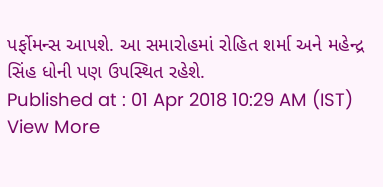પર્ફોમન્સ આપશે. આ સમારોહમાં રોહિત શર્મા અને મહેન્દ્ર સિંહ ધોની પણ ઉપસ્થિત રહેશે.
Published at : 01 Apr 2018 10:29 AM (IST)
View More